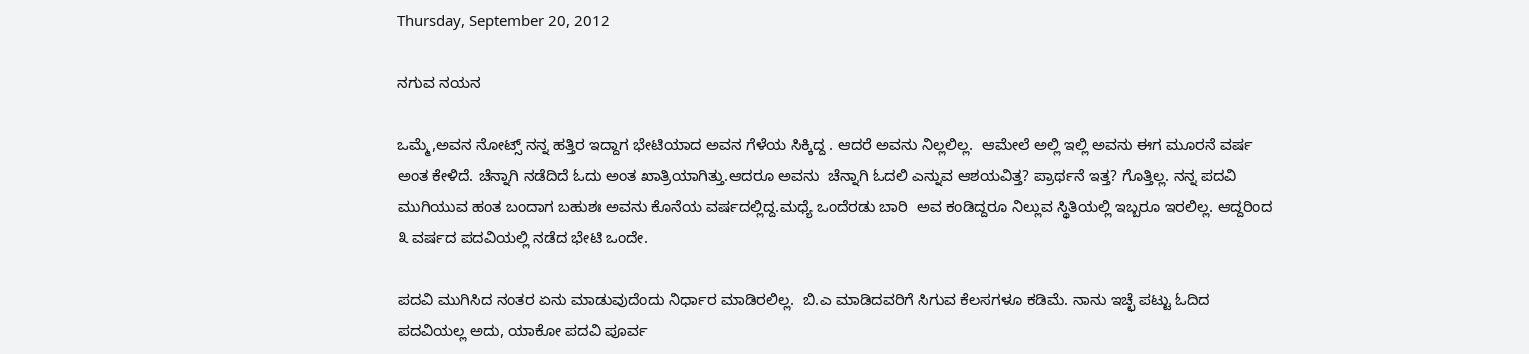Thursday, September 20, 2012

ನಗುವ ನಯನ

ಒಮ್ಮೆ,ಅವನ ನೋಟ್ಸ್ ನನ್ನ ಹತ್ತಿರ ಇದ್ದಾಗ ಭೇಟಿಯಾದ ಅವನ ಗೆಳೆಯ ಸಿಕ್ಕಿದ್ದ . ಆದರೆ ಅವನು ನಿಲ್ಲಲಿಲ್ಲ.  ಆಮೇಲೆ ಅಲ್ಲಿ ಇಲ್ಲಿ ಅವನು ಈಗ ಮೂರನೆ ವರ್ಷ ಅಂತ ಕೇಳಿದೆ. ಚೆನ್ನಾಗಿ ನಡೆದಿದೆ ಓದು ಅಂತ ಖಾತ್ರಿಯಾಗಿತ್ತು.ಆದರೂ ಅವನು  ಚೆನ್ನಾಗಿ ಓದಲಿ ಎನ್ನುವ ಆಶಯವಿತ್ತ? ಪ್ರಾರ್ಥನೆ ಇತ್ತ? ಗೊತ್ತಿಲ್ಲ. ನನ್ನ ಪದವಿ ಮುಗಿಯುವ ಹಂತ ಬಂದಾಗ ಬಹುಶಃ ಅವನು ಕೊನೆಯ ವರ್ಷದಲ್ಲಿದ್ದ.ಮಧ್ಯೆ ಒಂದೆರಡು ಬಾರಿ  ಅವ ಕಂಡಿದ್ದರೂ ನಿಲ್ಲುವ ಸ್ಥಿತಿಯಲ್ಲಿ ಇಬ್ಬರೂ ಇರಲಿಲ್ಲ. ಆದ್ದರಿಂದ ೩ ವರ್ಷದ ಪದವಿಯಲ್ಲಿ ನಡೆದ ಭೇಟಿ ಒಂದೇ.

ಪದವಿ ಮುಗಿಸಿದ ನಂತರ ಏನು ಮಾಡುವುದೆಂದು ನಿರ್ಧಾರ ಮಾಡಿರಲಿಲ್ಲ.  ಬಿ.ಎ ಮಾಡಿದವರಿಗೆ ಸಿಗುವ ಕೆಲಸಗಳೂ ಕಡಿಮೆ. ನಾನು ಇಚ್ಛೆ ಪಟ್ಟು ಓದಿದ ಪದವಿಯಲ್ಲ ಅದು, ಯಾಕೋ ಪದವಿ ಪೂರ್ವ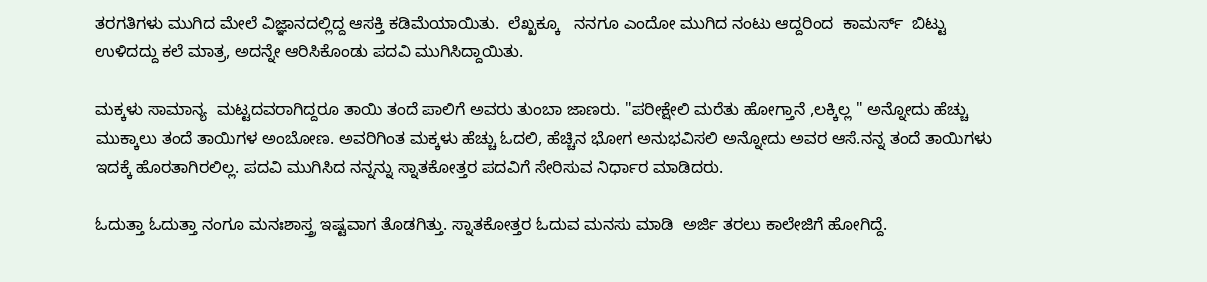ತರಗತಿಗಳು ಮುಗಿದ ಮೇಲೆ ವಿಜ್ಞಾನದಲ್ಲಿದ್ದ ಆಸಕ್ತಿ ಕಡಿಮೆಯಾಯಿತು.  ಲೆಖ್ಖಕ್ಕೂ   ನನಗೂ ಎಂದೋ ಮುಗಿದ ನಂಟು ಆದ್ದರಿಂದ  ಕಾಮರ್ಸ್  ಬಿಟ್ಟು ಉಳಿದದ್ದು ಕಲೆ ಮಾತ್ರ, ಅದನ್ನೇ ಆರಿಸಿಕೊಂಡು ಪದವಿ ಮುಗಿಸಿದ್ದಾಯಿತು.

ಮಕ್ಕಳು ಸಾಮಾನ್ಯ  ಮಟ್ಟದವರಾಗಿದ್ದರೂ ತಾಯಿ ತಂದೆ ಪಾಲಿಗೆ ಅವರು ತುಂಬಾ ಜಾಣರು. "ಪರೀಕ್ಷೇಲಿ ಮರೆತು ಹೋಗ್ತಾನೆ ,ಲಕ್ಕಿಲ್ಲ " ಅನ್ನೋದು ಹೆಚ್ಚು ಮುಕ್ಕಾಲು ತಂದೆ ತಾಯಿಗಳ ಅಂಬೋಣ. ಅವರಿಗಿಂತ ಮಕ್ಕಳು ಹೆಚ್ಚು ಓದಲಿ, ಹೆಚ್ಚಿನ ಭೋಗ ಅನುಭವಿಸಲಿ ಅನ್ನೋದು ಅವರ ಆಸೆ.ನನ್ನ ತಂದೆ ತಾಯಿಗಳು ಇದಕ್ಕೆ ಹೊರತಾಗಿರಲಿಲ್ಲ. ಪದವಿ ಮುಗಿಸಿದ ನನ್ನನ್ನು ಸ್ನಾತಕೋತ್ತರ ಪದವಿಗೆ ಸೇರಿಸುವ ನಿರ್ಧಾರ ಮಾಡಿದರು.

ಓದುತ್ತಾ ಓದುತ್ತಾ ನಂಗೂ ಮನಃಶಾಸ್ತ್ರ ಇಷ್ಟವಾಗ ತೊಡಗಿತ್ತು. ಸ್ನಾತಕೋತ್ತರ ಓದುವ ಮನಸು ಮಾಡಿ  ಅರ್ಜಿ ತರಲು ಕಾಲೇಜಿಗೆ ಹೋಗಿದ್ದೆ.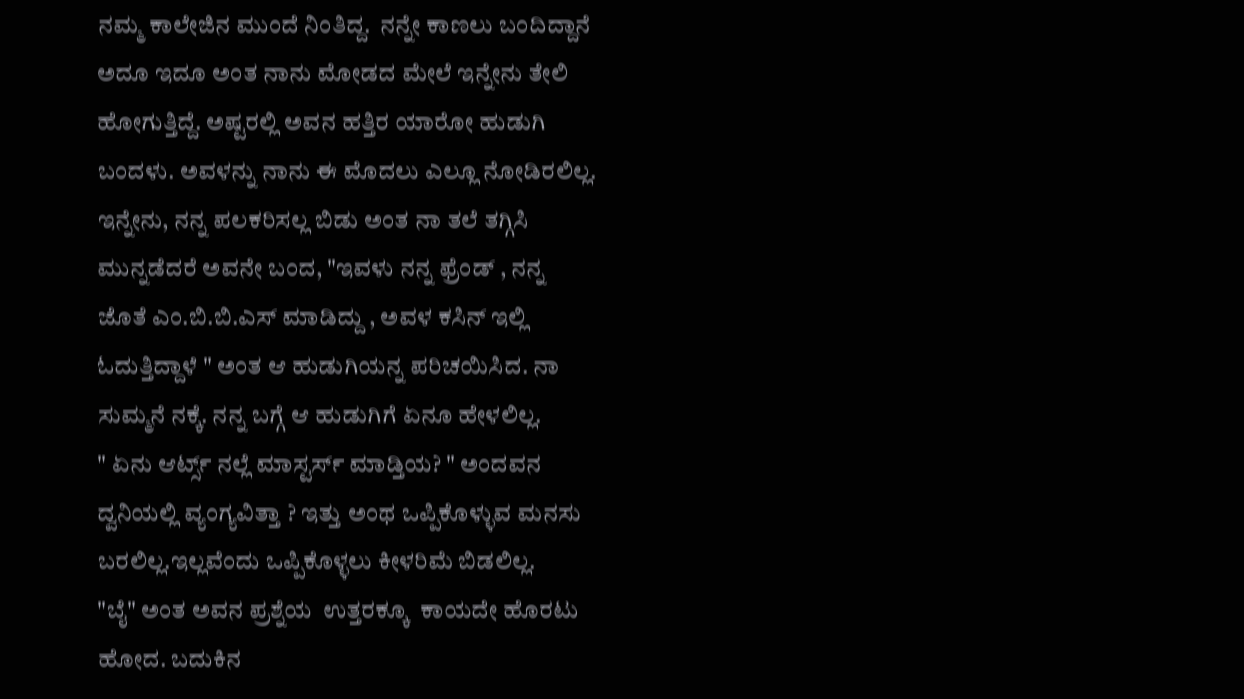ನಮ್ಮ ಕಾಲೇಜಿನ ಮುಂದೆ ನಿಂತಿದ್ದ.  ನನ್ನೇ ಕಾಣಲು ಬಂದಿದ್ದಾನೆ  ಅದೂ ಇದೂ ಅಂತ ನಾನು ಮೋಡದ ಮೇಲೆ ಇನ್ನೇನು ತೇಲಿ ಹೋಗುತ್ತಿದ್ದೆ. ಅಷ್ಟರಲ್ಲಿ ಅವನ ಹತ್ತಿರ ಯಾರೋ ಹುಡುಗಿ ಬಂದಳು. ಅವಳನ್ನು ನಾನು ಈ ಮೊದಲು ಎಲ್ಲೂ ನೋಡಿರಲಿಲ್ಲ. ಇನ್ನೇನು, ನನ್ನ ಪಲಕರಿಸಲ್ಲ ಬಿಡು ಅಂತ ನಾ ತಲೆ ತಗ್ಗಿಸಿ ಮುನ್ನಡೆದರೆ ಅವನೇ ಬಂದ, "ಇವಳು ನನ್ನ ಫ್ರೆಂಡ್ , ನನ್ನ ಜೊತೆ ಎಂ.ಬಿ.ಬಿ.ಎಸ್ ಮಾಡಿದ್ದು , ಅವಳ ಕಸಿನ್ ಇಲ್ಲಿ ಓದುತ್ತಿದ್ದಾಳೆ " ಅಂತ ಆ ಹುಡುಗಿಯನ್ನ ಪರಿಚಯಿಸಿದ. ನಾ ಸುಮ್ಮನೆ ನಕ್ಕೆ. ನನ್ನ ಬಗ್ಗೆ ಆ ಹುಡುಗಿಗೆ ಏನೂ ಹೇಳಲಿಲ್ಲ.
" ಏನು ಆರ್ಟ್ಸ್ ನಲ್ಲೆ ಮಾಸ್ಟರ್ಸ್ ಮಾಡ್ತಿಯ? " ಅಂದವನ ದ್ವನಿಯಲ್ಲಿ ವ್ಯಂಗ್ಯವಿತ್ತಾ ? ಇತ್ತು ಅಂಥ ಒಪ್ಪಿಕೊಳ್ಳುವ ಮನಸು ಬರಲಿಲ್ಲ.ಇಲ್ಲವೆಂದು ಒಪ್ಪಿಕೊಳ್ಳಲು ಕೀಳರಿಮೆ ಬಿಡಲಿಲ್ಲ.
"ಬೈ" ಅಂತ ಅವನ ಪ್ರಶ್ನೆಯ  ಉತ್ತರಕ್ಕೂ  ಕಾಯದೇ ಹೊರಟು ಹೋದ. ಬದುಕಿನ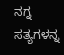ನಗ್ನ ಸತ್ಯಗಳನ್ನ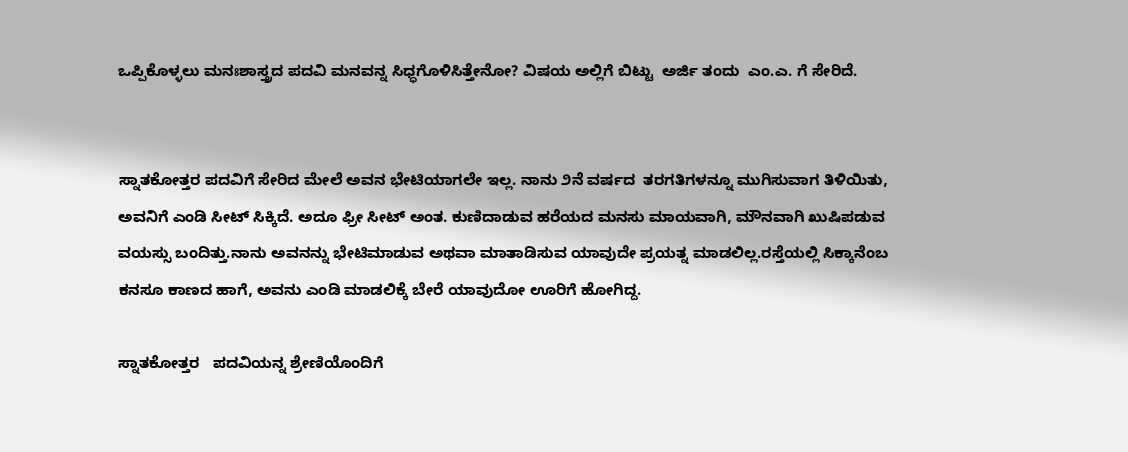ಒಪ್ಪಿಕೊಳ್ಳಲು ಮನಃಶಾಸ್ತ್ರದ ಪದವಿ ಮನವನ್ನ ಸಿಧ್ಧಗೊಳಿಸಿತ್ತೇನೋ? ವಿಷಯ ಅಲ್ಲಿಗೆ ಬಿಟ್ಟು  ಅರ್ಜಿ ತಂದು  ಎಂ.ಎ. ಗೆ ಸೇರಿದೆ.


ಸ್ನಾತಕೋತ್ತರ ಪದವಿಗೆ ಸೇರಿದ ಮೇಲೆ ಅವನ ಭೇಟಿಯಾಗಲೇ ಇಲ್ಲ. ನಾನು ೨ನೆ ವರ್ಷದ  ತರಗತಿಗಳನ್ನೂ ಮುಗಿಸುವಾಗ ತಿಳಿಯಿತು, ಅವನಿಗೆ ಎಂಡಿ ಸೀಟ್ ಸಿಕ್ಕಿದೆ. ಅದೂ ಫ್ರೀ ಸೀಟ್ ಅಂತ. ಕುಣಿದಾಡುವ ಹರೆಯದ ಮನಸು ಮಾಯವಾಗಿ, ಮೌನವಾಗಿ ಖುಷಿಪಡುವ ವಯಸ್ಸು ಬಂದಿತ್ತು.ನಾನು ಅವನನ್ನು ಭೇಟಿಮಾಡುವ ಅಥವಾ ಮಾತಾಡಿಸುವ ಯಾವುದೇ ಪ್ರಯತ್ನ ಮಾಡಲಿಲ್ಲ.ರಸ್ತೆಯಲ್ಲಿ ಸಿಕ್ಕಾನೆಂಬ  ಕನಸೂ ಕಾಣದ ಹಾಗೆ, ಅವನು ಎಂಡಿ ಮಾಡಲಿಕ್ಕೆ ಬೇರೆ ಯಾವುದೋ ಊರಿಗೆ ಹೋಗಿದ್ದ.

ಸ್ನಾತಕೋತ್ತರ   ಪದವಿಯನ್ನ ಶ್ರೇಣಿಯೊಂದಿಗೆ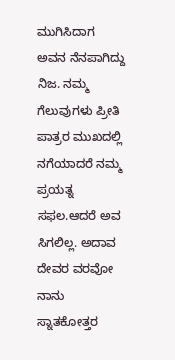ಮುಗಿಸಿದಾಗ ಅವನ ನೆನಪಾಗಿದ್ದು ನಿಜ. ನಮ್ಮ ಗೆಲುವುಗಳು ಪ್ರೀತಿ ಪಾತ್ರರ ಮುಖದಲ್ಲಿ ನಗೆಯಾದರೆ ನಮ್ಮ ಪ್ರಯತ್ನ ಸಫಲ.ಆದರೆ ಅವ ಸಿಗಲಿಲ್ಲ. ಅದಾವ ದೇವರ ವರವೋ ನಾನು ಸ್ನಾತಕೋತ್ತರ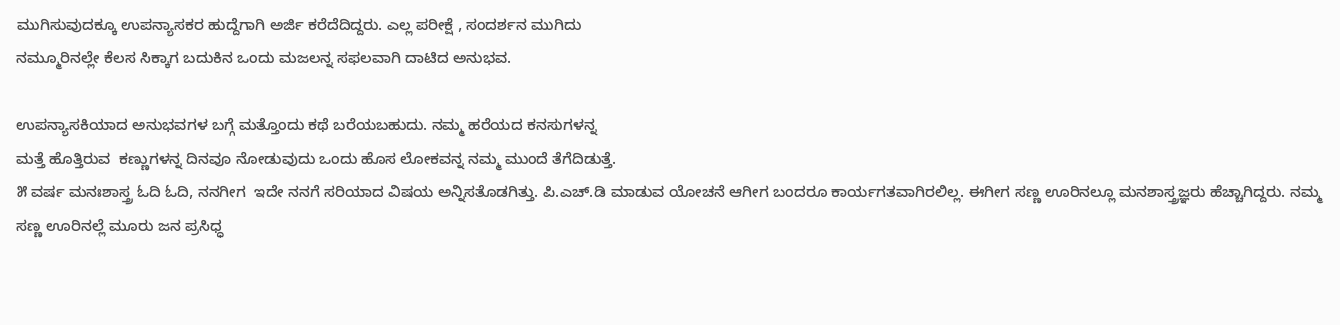ಮುಗಿಸುವುದಕ್ಕೂ ಉಪನ್ಯಾಸಕರ ಹುದ್ದೆಗಾಗಿ ಅರ್ಜಿ ಕರೆದೆದಿದ್ದರು. ಎಲ್ಲ ಪರೀಕ್ಷೆ , ಸಂದರ್ಶನ ಮುಗಿದು
ನಮ್ಮೂರಿನಲ್ಲೇ ಕೆಲಸ ಸಿಕ್ಕಾಗ ಬದುಕಿನ ಒಂದು ಮಜಲನ್ನ ಸಫಲವಾಗಿ ದಾಟಿದ ಅನುಭವ.

ಉಪನ್ಯಾಸಕಿಯಾದ ಅನುಭವಗಳ ಬಗ್ಗೆ ಮತ್ತೊಂದು ಕಥೆ ಬರೆಯಬಹುದು. ನಮ್ಮ ಹರೆಯದ ಕನಸುಗಳನ್ನ
ಮತ್ತೆ ಹೊತ್ತಿರುವ  ಕಣ್ಣುಗಳನ್ನ ದಿನವೂ ನೋಡುವುದು ಒಂದು ಹೊಸ ಲೋಕವನ್ನ ನಮ್ಮ ಮುಂದೆ ತೆಗೆದಿಡುತ್ತೆ.
೫ ವರ್ಷ ಮನಃಶಾಸ್ತ್ರ ಓದಿ ಓದಿ, ನನಗೀಗ  ಇದೇ ನನಗೆ ಸರಿಯಾದ ವಿಷಯ ಅನ್ನಿಸತೊಡಗಿತ್ತು. ಪಿ.ಎಚ್.ಡಿ ಮಾಡುವ ಯೋಚನೆ ಆಗೀಗ ಬಂದರೂ ಕಾರ್ಯಗತವಾಗಿರಲಿಲ್ಲ. ಈಗೀಗ ಸಣ್ಣ ಊರಿನಲ್ಲೂ ಮನಶಾಸ್ತ್ರಜ್ಞರು ಹೆಚ್ಚಾಗಿದ್ದರು. ನಮ್ಮ ಸಣ್ಣ ಊರಿನಲ್ಲೆ ಮೂರು ಜನ ಪ್ರಸಿಧ್ಧ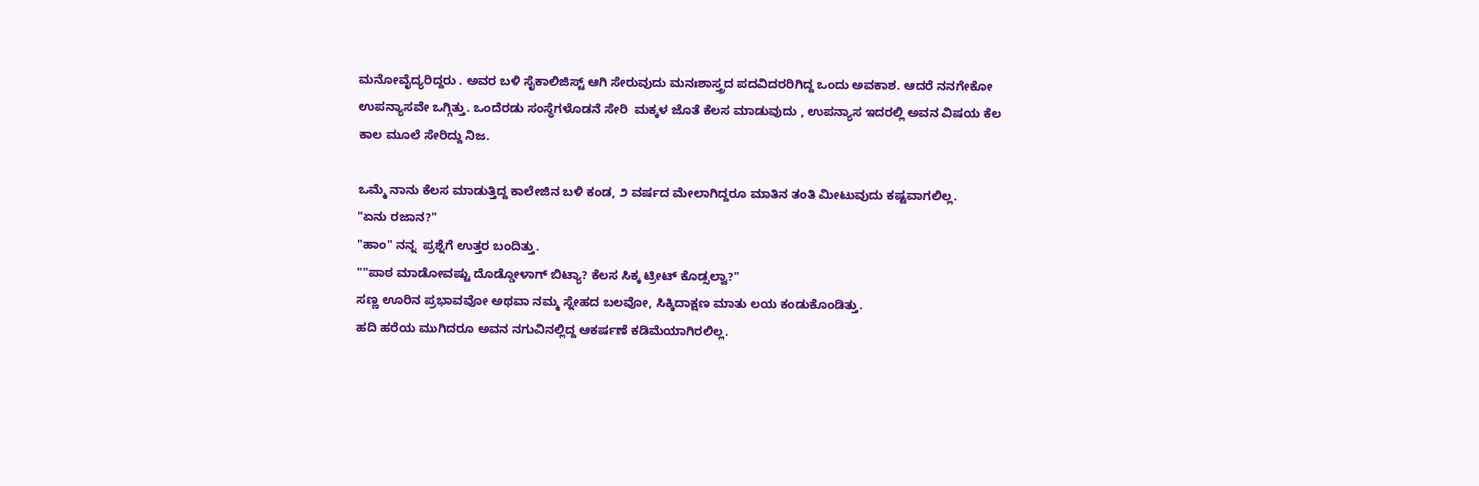ಮನೋವೈದ್ಯರಿದ್ದರು . ಅವರ ಬಳಿ ಸೈಕಾಲಿಜಿಸ್ಟ್ ಆಗಿ ಸೇರುವುದು ಮನಃಶಾಸ್ತ್ರದ ಪದವಿದರರಿಗಿದ್ದ ಒಂದು ಅವಕಾಶ. ಆದರೆ ನನಗೇಕೋ ಉಪನ್ಯಾಸವೇ ಒಗ್ಗಿತ್ತು. ಒಂದೆರಡು ಸಂಸ್ಥೆಗಳೊಡನೆ ಸೇರಿ  ಮಕ್ಕಳ ಜೊತೆ ಕೆಲಸ ಮಾಡುವುದು , ಉಪನ್ಯಾಸ ಇದರಲ್ಲಿ ಅವನ ವಿಷಯ ಕೆಲ ಕಾಲ ಮೂಲೆ ಸೇರಿದ್ದು ನಿಜ.

ಒಮ್ಮೆ ನಾನು ಕೆಲಸ ಮಾಡುತ್ತಿದ್ದ ಕಾಲೇಜಿನ ಬಳಿ ಕಂಡ, ೨ ವರ್ಷದ ಮೇಲಾಗಿದ್ದರೂ ಮಾತಿನ ತಂತಿ ಮೀಟುವುದು ಕಷ್ಟವಾಗಲಿಲ್ಲ.
"ಏನು ರಜಾನ?"
"ಹಾಂ" ನನ್ನ  ಪ್ರಶ್ನೆಗೆ ಉತ್ತರ ಬಂದಿತ್ತು.
""ಪಾಠ ಮಾಡೋವಷ್ಟು ದೊಡ್ಡೋಳಾಗ್ ಬಿಟ್ಯಾ? ಕೆಲಸ ಸಿಕ್ಕ ಟ್ರೀಟ್ ಕೊಡ್ಸಲ್ವಾ?"
ಸಣ್ಣ ಊರಿನ ಪ್ರಭಾವವೋ ಅಥವಾ ನಮ್ಮ ಸ್ನೇಹದ ಬಲವೋ, ಸಿಕ್ಕಿದಾಕ್ಷಣ ಮಾತು ಲಯ ಕಂಡುಕೊಂಡಿತ್ತು.
ಹದಿ ಹರೆಯ ಮುಗಿದರೂ ಅವನ ನಗುವಿನಲ್ಲಿದ್ದ ಆಕರ್ಷಣೆ ಕಡಿಮೆಯಾಗಿರಲಿಲ್ಲ.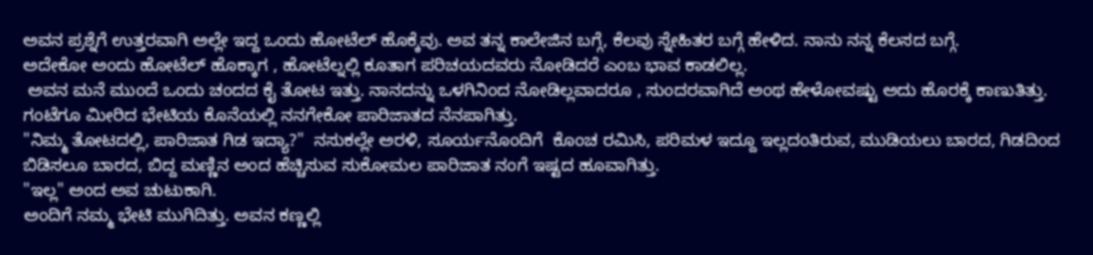ಅವನ ಪ್ರಶ್ನೆಗೆ ಉತ್ತರವಾಗಿ ಅಲ್ಲೇ ಇದ್ದ ಒಂದು ಹೋಟೆಲ್ ಹೊಕ್ಕೆವು. ಅವ ತನ್ನ ಕಾಲೇಜಿನ ಬಗ್ಗೆ, ಕೆಲವು ಸ್ನೇಹಿತರ ಬಗ್ಗೆ ಹೇಳಿದ. ನಾನು ನನ್ನ ಕೆಲಸದ ಬಗ್ಗೆ.
ಅದೇಕೋ ಅಂದು ಹೋಟೆಲ್ ಹೊಕ್ಕಾಗ , ಹೋಟೆಲ್ನಲ್ಲಿ ಕೂತಾಗ ಪರಿಚಯದವರು ನೋಡಿದರೆ ಎಂಬ ಭಾವ ಕಾಡಲಿಲ್ಲ.
 ಅವನ ಮನೆ ಮುಂದೆ ಒಂದು ಚಂದದ ಕೈ ತೋಟ ಇತ್ತು. ನಾನದನ್ನು ಒಳಗಿನಿಂದ ನೋಡಿಲ್ಲವಾದರೂ , ಸುಂದರವಾಗಿದೆ ಅಂಥ ಹೇಳೋವಷ್ಟು ಅದು ಹೊರಕ್ಕೆ ಕಾಣುತಿತ್ತು. ಗಂಟೆಗೂ ಮೀರಿದ ಭೇಟಿಯ ಕೊನೆಯಲ್ಲಿ ನನಗೇಕೋ ಪಾರಿಜಾತದ ನೆನಪಾಗಿತ್ತು.
"ನಿಮ್ಮ ತೋಟದಲ್ಲಿ, ಪಾರಿಜಾತ ಗಿಡ ಇದ್ಯಾ?"  ನಸುಕಲ್ಲೇ ಅರಳಿ, ಸೂರ್ಯನೊಂದಿಗೆ  ಕೊಂಚ ರಮಿಸಿ, ಪರಿಮಳ ಇದ್ದೂ ಇಲ್ಲದಂತಿರುವ, ಮುಡಿಯಲು ಬಾರದ, ಗಿಡದಿಂದ ಬಿಡಿಸಲೂ ಬಾರದ, ಬಿದ್ದ ಮಣ್ಣಿನ ಅಂದ ಹೆಚ್ಚಿಸುವ ಸುಕೋಮಲ ಪಾರಿಜಾತ ನಂಗೆ ಇಷ್ಟದ ಹೂವಾಗಿತ್ತು.
"ಇಲ್ಲ" ಅಂದ ಅವ ಚುಟುಕಾಗಿ.
ಅಂದಿಗೆ ನಮ್ಮ ಭೇಟಿ ಮುಗಿದಿತ್ತು. ಅವನ ಕಣ್ಣಲ್ಲಿ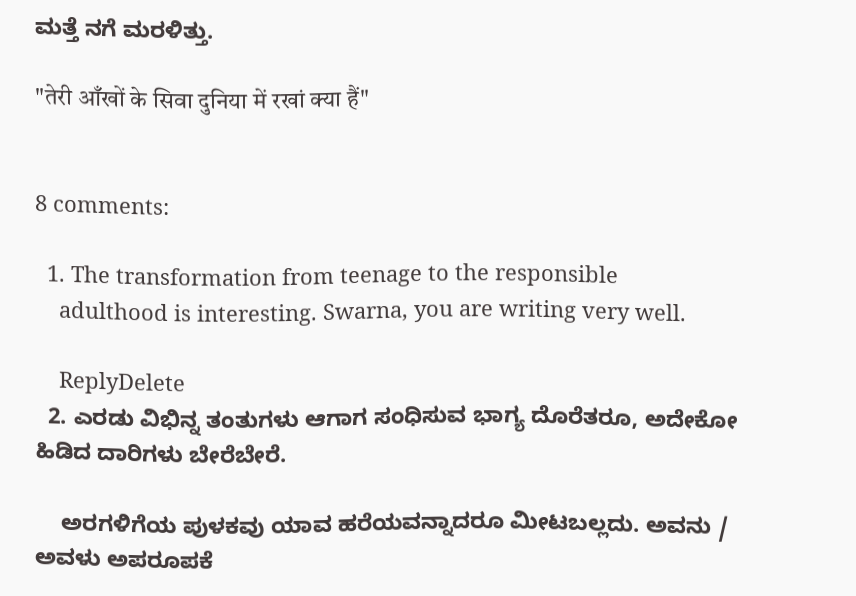ಮತ್ತೆ ನಗೆ ಮರಳಿತ್ತು.

"तेरी आँखों के सिवा दुनिया में रखां क्या हैं"


8 comments:

  1. The transformation from teenage to the responsible
    adulthood is interesting. Swarna, you are writing very well.

    ReplyDelete
  2. ಎರಡು ವಿಭಿನ್ನ ತಂತುಗಳು ಆಗಾಗ ಸಂಧಿಸುವ ಭಾಗ್ಯ ದೊರೆತರೂ, ಅದೇಕೋ ಹಿಡಿದ ದಾರಿಗಳು ಬೇರೆಬೇರೆ.

    ಅರಗಳಿಗೆಯ ಪುಳಕವು ಯಾವ ಹರೆಯವನ್ನಾದರೂ ಮೀಟಬಲ್ಲದು. ಅವನು / ಅವಳು ಅಪರೂಪಕೆ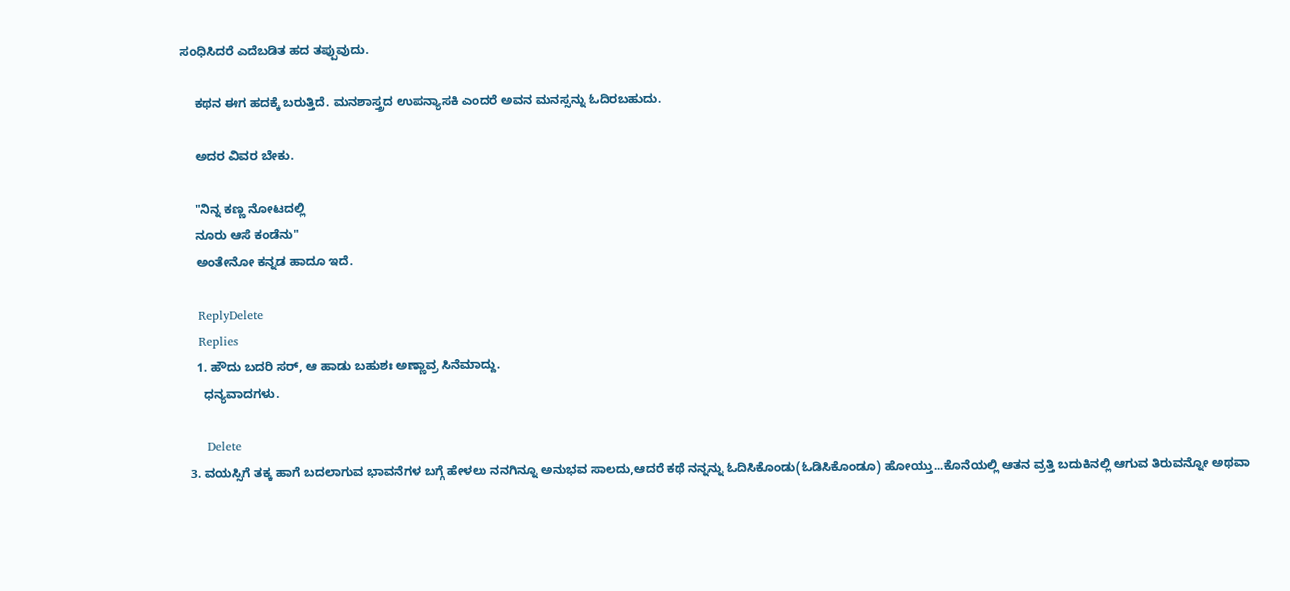ಸಂಧಿಸಿದರೆ ಎದೆಬಡಿತ ಹದ ತಪ್ಪುವುದು.

    ಕಥನ ಈಗ ಹದಕ್ಕೆ ಬರುತ್ತಿದೆ. ಮನಶಾಸ್ತ್ರದ ಉಪನ್ಯಾಸಕಿ ಎಂದರೆ ಅವನ ಮನಸ್ಸನ್ನು ಓದಿರಬಹುದು.

    ಅದರ ವಿವರ ಬೇಕು.

    "ನಿನ್ನ ಕಣ್ಣ ನೋಟದಲ್ಲಿ
    ನೂರು ಆಸೆ ಕಂಡೆನು"
    ಅಂತೇನೋ ಕನ್ನಡ ಹಾದೂ ಇದೆ.

    ReplyDelete
    Replies
    1. ಹೌದು ಬದರಿ ಸರ್, ಆ ಹಾಡು ಬಹುಶಃ ಅಣ್ಣಾವ್ರ ಸಿನೆಮಾದ್ದು.
      ಧನ್ಯವಾದಗಳು.

      Delete
  3. ವಯಸ್ಸಿಗೆ ತಕ್ಕ ಹಾಗೆ ಬದಲಾಗುವ ಭಾವನೆಗಳ ಬಗ್ಗೆ ಹೇಳಲು ನನಗಿನ್ನೂ ಅನುಭವ ಸಾಲದು,ಆದರೆ ಕಥೆ ನನ್ನನ್ನು ಓದಿಸಿಕೊಂಡು(ಓಡಿಸಿಕೊಂಡೂ) ಹೋಯ್ತು...ಕೊನೆಯಲ್ಲಿ ಆತನ ವ್ರತ್ತಿ ಬದುಕಿನಲ್ಲಿ ಆಗುವ ತಿರುವನ್ನೋ ಅಥವಾ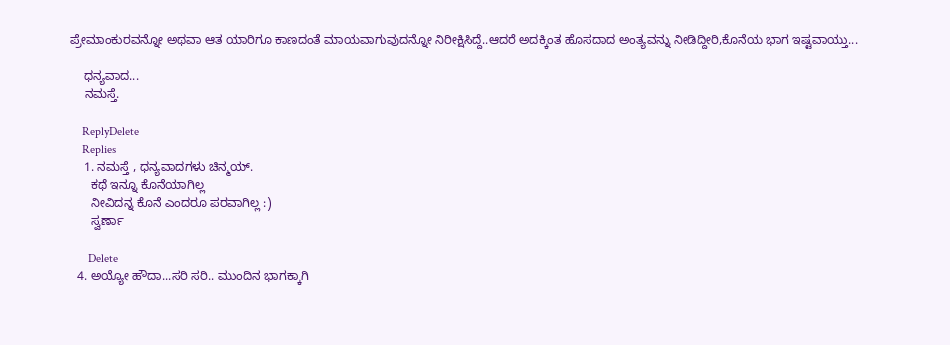ಪ್ರೇಮಾಂಕುರವನ್ನೋ ಅಥವಾ ಆತ ಯಾರಿಗೂ ಕಾಣದಂತೆ ಮಾಯವಾಗುವುದನ್ನೋ ನಿರೀಕ್ಷಿಸಿದ್ದೆ..ಆದರೆ ಅದಕ್ಕಿಂತ ಹೊಸದಾದ ಅಂತ್ಯವನ್ನು ನೀಡಿದ್ದೀರಿ,ಕೊನೆಯ ಭಾಗ ಇಷ್ಟವಾಯ್ತು...

    ಧನ್ಯವಾದ...
    ನಮಸ್ತೆ.

    ReplyDelete
    Replies
    1. ನಮಸ್ತೆ , ಧನ್ಯವಾದಗಳು ಚಿನ್ಮಯ್.
      ಕಥೆ ಇನ್ನೂ ಕೊನೆಯಾಗಿಲ್ಲ
      ನೀವಿದನ್ನ ಕೊನೆ ಎಂದರೂ ಪರವಾಗಿಲ್ಲ :)
      ಸ್ವರ್ಣಾ

      Delete
  4. ಅಯ್ಯೋ ಹೌದಾ...ಸರಿ ಸರಿ.. ಮುಂದಿನ ಭಾಗಕ್ಕಾಗಿ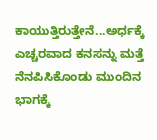ಕಾಯುತ್ತಿರುತ್ತೇನೆ...ಅರ್ಧಕ್ಕೆ ಎಚ್ಚರವಾದ ಕನಸನ್ನು ಮತ್ತೆ ನೆನಪಿಸಿಕೊಂಡು ಮುಂದಿನ ಭಾಗಕ್ಕೆ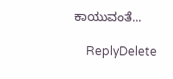ಕಾಯುವಂತೆ...

    ReplyDelete